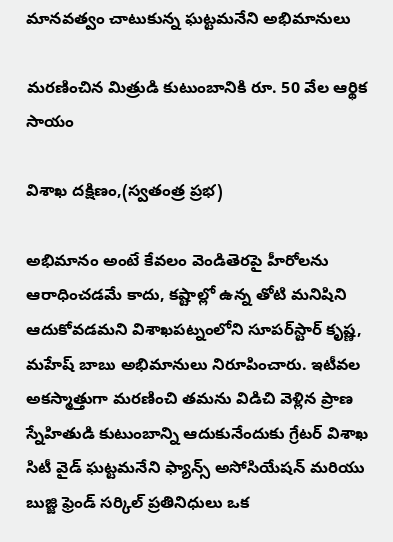మానవత్వం చాటుకున్న ఘట్టమనేని అభిమానులు

మరణించిన మిత్రుడి కుటుంబానికి రూ. 50 వేల ఆర్థిక సాయం

విశాఖ దక్షిణం,(స్వతంత్ర ప్రభ)

అభిమానం అంటే కేవలం వెండితెరపై హీరోలను ఆరాధించడమే కాదు, కష్టాల్లో ఉన్న తోటి మనిషిని ఆదుకోవడమని విశాఖపట్నంలోని సూపర్‌స్టార్ కృష్ణ, మహేష్ బాబు అభిమానులు నిరూపించారు. ఇటీవల అకస్మాత్తుగా మరణించి తమను విడిచి వెళ్లిన ప్రాణ స్నేహితుడి కుటుంబాన్ని ఆదుకునేందుకు గ్రేటర్ విశాఖ సిటీ వైడ్ ఘట్టమనేని ఫ్యాన్స్ అసోసియేషన్ మరియు బుజ్జి ఫ్రెండ్ సర్కిల్ ప్రతినిధులు ఒక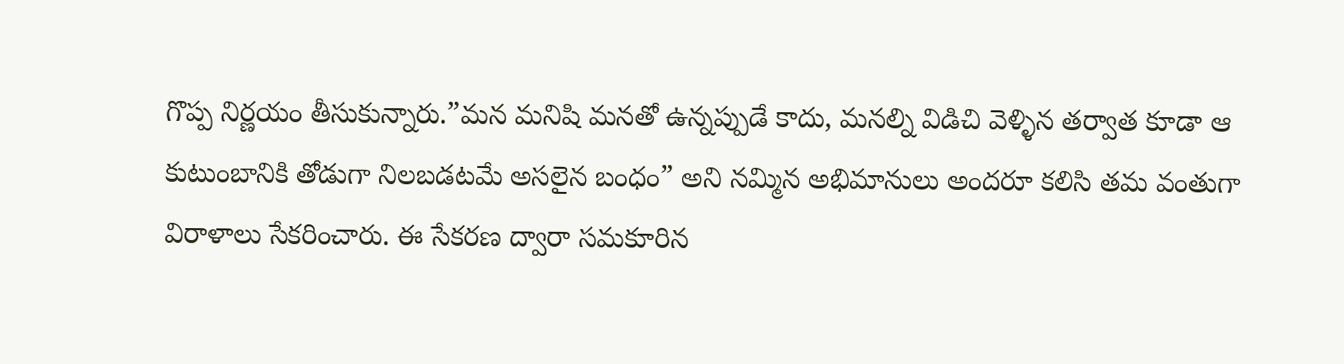గొప్ప నిర్ణయం తీసుకున్నారు.”మన మనిషి మనతో ఉన్నప్పుడే కాదు, మనల్ని విడిచి వెళ్ళిన తర్వాత కూడా ఆ కుటుంబానికి తోడుగా నిలబడటమే అసలైన బంధం” అని నమ్మిన అభిమానులు అందరూ కలిసి తమ వంతుగా విరాళాలు సేకరించారు. ఈ సేకరణ ద్వారా సమకూరిన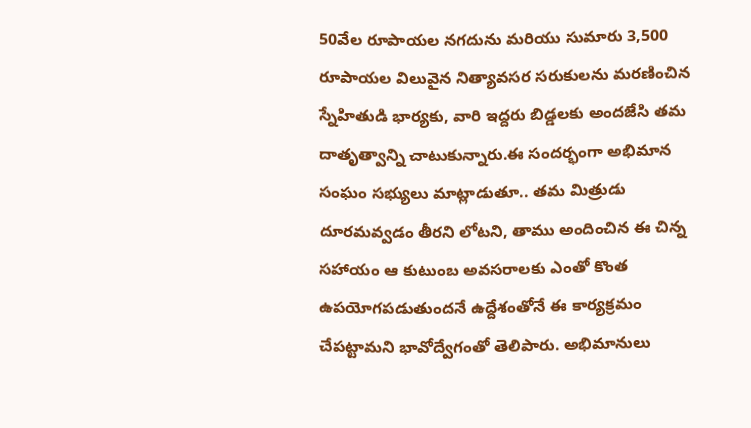50వేల రూపాయల నగదును మరియు సుమారు 3,500 రూపాయల విలువైన నిత్యావసర సరుకులను మరణించిన స్నేహితుడి భార్యకు, వారి ఇద్దరు బిడ్డలకు అందజేసి తమ దాతృత్వాన్ని చాటుకున్నారు.ఈ సందర్భంగా అభిమాన సంఘం సభ్యులు మాట్లాడుతూ.. తమ మిత్రుడు దూరమవ్వడం తీరని లోటని, తాము అందించిన ఈ చిన్న సహాయం ఆ కుటుంబ అవసరాలకు ఎంతో కొంత ఉపయోగపడుతుందనే ఉద్దేశంతోనే ఈ కార్యక్రమం చేపట్టామని భావోద్వేగంతో తెలిపారు. అభిమానులు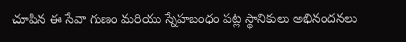చూపిన ఈ సేవా గుణం మరియు స్నేహబంధం పట్ల స్థానికులు అభినందనలు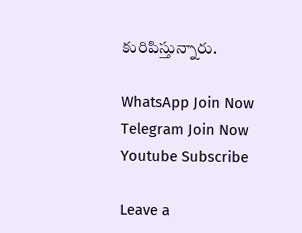కురిపిస్తున్నారు.

WhatsApp Join Now
Telegram Join Now
Youtube Subscribe

Leave a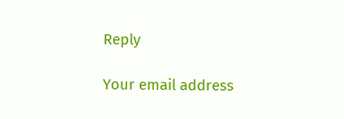Reply

Your email address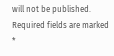will not be published. Required fields are marked *